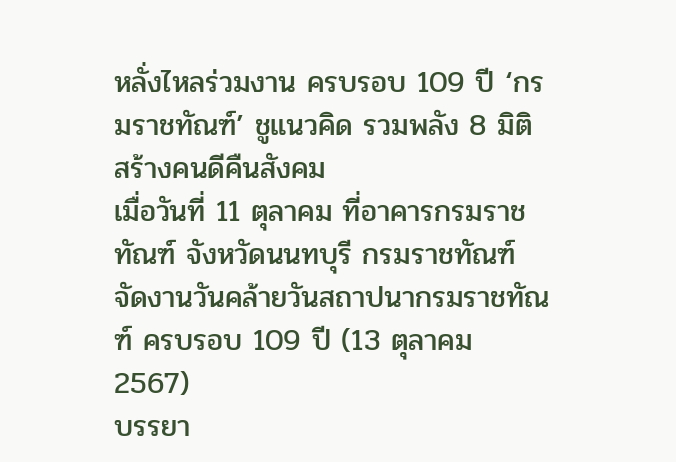หลั่งไหลร่วมงาน ครบรอบ 109 ปี ‘กรมราชทัณฑ์’ ชูแนวคิด รวมพลัง 8 มิติ สร้างคนดีคืนสังคม
เมื่อวันที่ 11 ตุลาคม ที่อาคารกรมราชทัณฑ์ จังหวัดนนทบุรี กรมราชทัณฑ์ จัดงานวันคล้ายวันสถาปนากรมราชทัณฑ์ ครบรอบ 109 ปี (13 ตุลาคม 2567)
บรรยา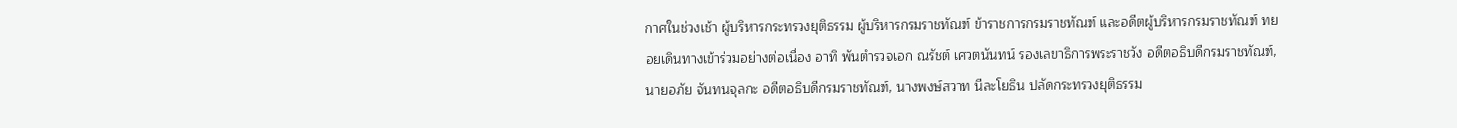กาศในช่วงเช้า ผู้บริหารกระทรวงยุติธรรม ผู้บริหารกรมราชทัณฑ์ ข้าราชการกรมราชทัณฑ์ และอดีตผู้บริหารกรมราชทัณฑ์ ทยอยเดินทางเข้าร่วมอย่างต่อเนื่อง อาทิ พันตำรวจเอก ณรัชต์ เศวตนันทน์ รองเลขาธิการพระราชวัง อดีตอธิบดีกรมราชทัณฑ์, นายอภัย จันทนจุลกะ อดีตอธิบดีกรมราชทัณฑ์, นางพงษ์สวาท นีละโยธิน ปลัดกระทรวงยุติธรรม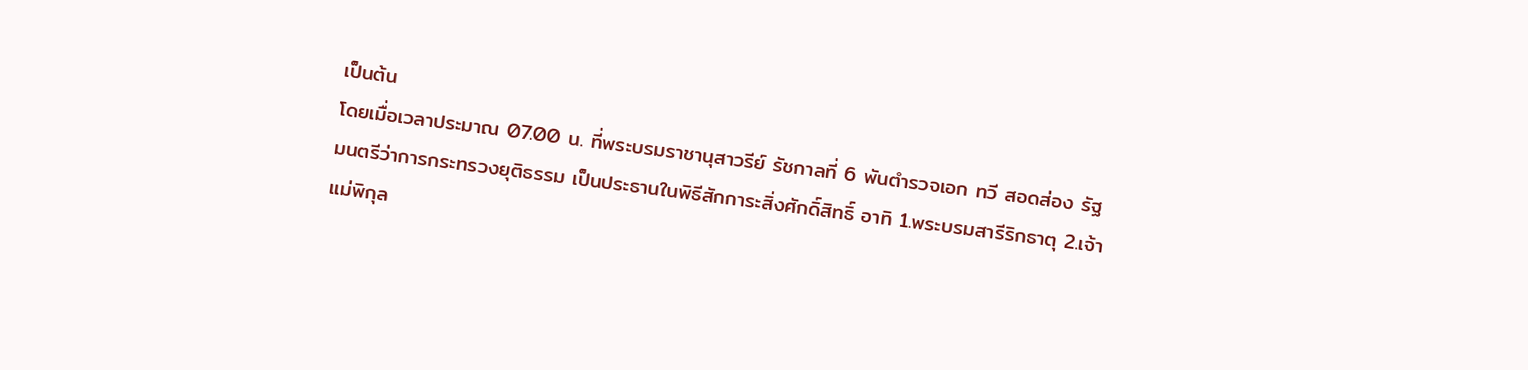เป็นต้น
โดยเมื่อเวลาประมาณ 07.00 น. ที่พระบรมราชานุสาวรีย์ รัชกาลที่ 6 พันตำรวจเอก ทวี สอดส่อง รัฐมนตรีว่าการกระทรวงยุติธรรม เป็นประธานในพิธีสักการะสิ่งศักดิ์สิทธิ์ อาทิ 1.พระบรมสารีริกธาตุ 2.เจ้าแม่พิกุล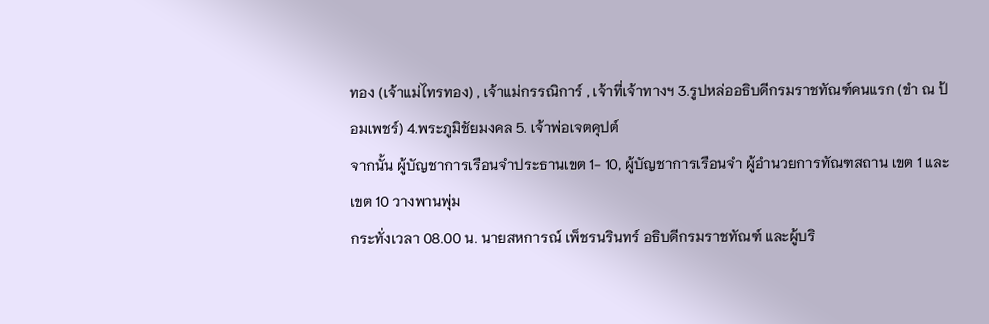ทอง (เจ้าแม่ไทรทอง) , เจ้าแม่กรรณิการ์ , เจ้าที่เจ้าทางฯ 3.รูปหล่ออธิบดีกรมราชทัณฑ์คนแรก (ขำ ณ ป้อมเพชร์) 4.พระภูมิชัยมงคล 5. เจ้าพ่อเจตคุปต์
จากนั้น ผู้บัญชาการเรือนจำประธานเขต 1- 10, ผู้บัญชาการเรือนจำ ผู้อำนวยการทัณฑสถาน เขต 1 และเขต 10 วางพานพุ่ม
กระทั่งเวลา 08.00 น. นายสหการณ์ เพ็ชรนรินทร์ อธิบดีกรมราชทัณฑ์ และผู้บริ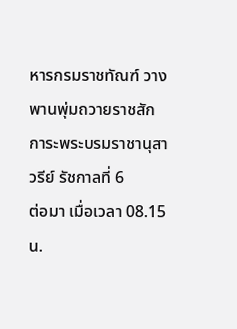หารกรมราชทัณฑ์ วางพานพุ่มถวายราชสักการะพระบรมราชานุสาวรีย์ รัชกาลที่ 6
ต่อมา เมื่อเวลา 08.15 น.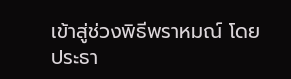เข้าสู่ช่วงพิธีพราหมณ์ โดยประธา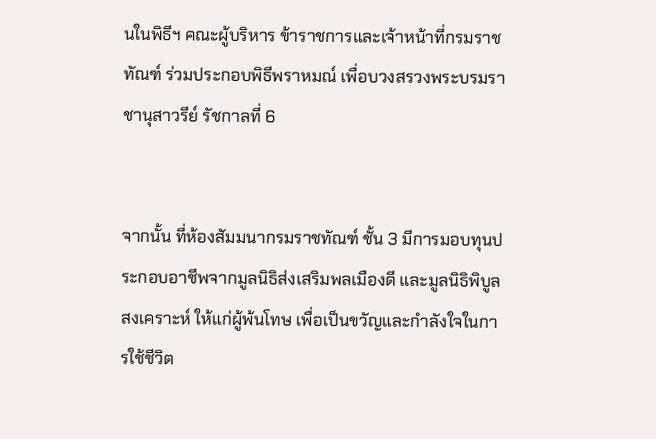นในพิธีฯ คณะผู้บริหาร ข้าราชการและเจ้าหน้าที่กรมราชทัณฑ์ ร่วมประกอบพิธีพราหมณ์ เพื่อบวงสรวงพระบรมราชานุสาวรีย์ รัชกาลที่ 6


จากนั้น ที่ห้องสัมมนากรมราชทัณฑ์ ชั้น 3 มีการมอบทุนประกอบอาชีพจากมูลนิธิส่งเสริมพลเมืองดี และมูลนิธิพิบูลสงเคราะห์ ให้แก่ผู้พ้นโทษ เพื่อเป็นขวัญและกำลังใจในการใช้ชีวิต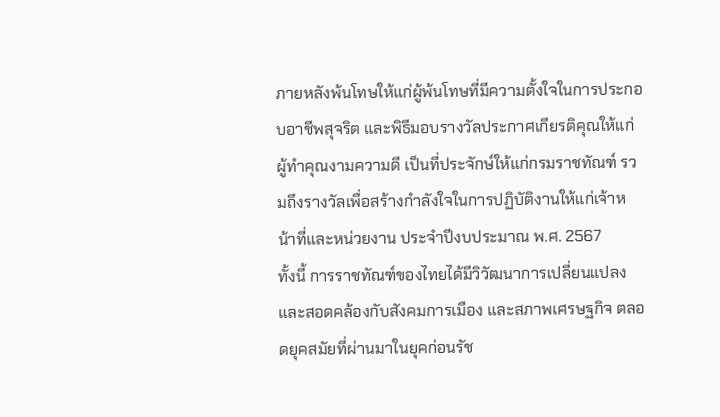ภายหลังพ้นโทษให้แก่ผู้พ้นโทษที่มีความตั้งใจในการประกอบอาชีพสุจริต และพิธีมอบรางวัลประกาศเกียรติคุณให้แก่ผู้ทำคุณงามความดี เป็นที่ประจักษ์ให้แก่กรมราชทัณฑ์ รวมถึงรางวัลเพื่อสร้างกำลังใจในการปฏิบัติงานให้แก่เจ้าหน้าที่และหน่วยงาน ประจำปีงบประมาณ พ.ศ. 2567
ทั้งนี้ การราชทัณฑ์ของไทยได้มีวิวัฒนาการเปลี่ยนแปลงและสอดคล้องกับสังคมการเมือง และสภาพเศรษฐกิจ ตลอดยุคสมัยที่ผ่านมาในยุคก่อนรัช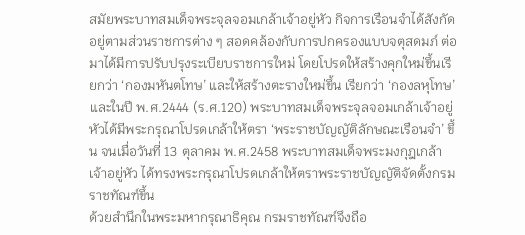สมัยพระบาทสมเด็จพระจุลจอมเกล้าเจ้าอยู่หัว กิจการเรือนจำได้สังกัดอยู่ตามส่วนราชการต่าง ๆ สอดคล้องกับการปกครองแบบจตุสดมภ์ ต่อมาได้มีการปรับปรุงระเบียบราชการใหม่ โดยโปรดให้สร้างคุกใหม่ขึ้นเรียกว่า ‘กองมหันตโทษ’ และให้สร้างตะรางใหม่ขึ้น เรียกว่า ‘กองลหุโทษ’ และในปี พ.ศ.2444 (ร.ศ.120) พระบาทสมเด็จพระจุลจอมเกล้าเจ้าอยู่หัวได้มีพระกรุณาโปรดเกล้าให้ตรา ‘พระราชบัญญัติลักษณะเรือนจำ’ ขึ้น จนเมื่อวันที่ 13 ตุลาคม พ.ศ.2458 พระบาทสมเด็จพระมงกุฎเกล้าเจ้าอยู่หัว ได้ทรงพระกรุณาโปรดเกล้าให้ตราพระราชบัญญัติจัดตั้งกรมราชทัณฑ์ขึ้น
ด้วยสำนึกในพระมหากรุณาธิคุณ กรมราชทัณฑ์จึงถือ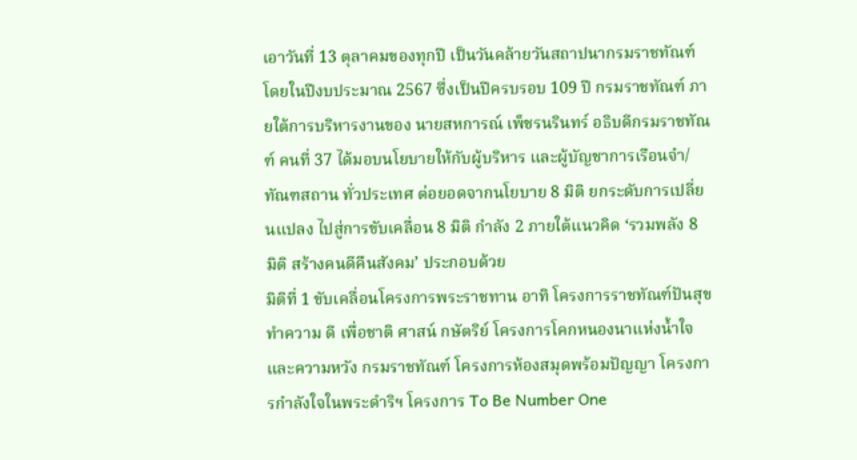เอาวันที่ 13 ตุลาคมของทุกปี เป็นวันคล้ายวันสถาปนากรมราชทัณฑ์
โดยในปีงบประมาณ 2567 ซึ่งเป็นปีครบรอบ 109 ปี กรมราชทัณฑ์ ภายใต้การบริหารงานของ นายสหการณ์ เพ็ชรนรินทร์ อธิบดีกรมราชทัณฑ์ คนที่ 37 ได้มอบนโยบายให้กับผู้บริหาร และผู้บัญชาการเรือนจำ/ทัณฑสถาน ทั่วประเทศ ต่อยอดจากนโยบาย 8 มิติ ยกระดับการเปลี่ยนแปลง ไปสู่การขับเคลื่อน 8 มิติ กำลัง 2 ภายใต้แนวคิด ‘รวมพลัง 8 มิติ สร้างคนดีคืนสังคม’ ประกอบด้วย
มิติที่ 1 ขับเคลื่อนโครงการพระราชทาน อาทิ โครงการราชทัณฑ์ปันสุข ทำความ ดี เพื่อชาติ ศาสน์ กษัตริย์ โครงการโคกหนองนาแห่งน้ำใจและความหวัง กรมราชทัณฑ์ โครงการห้องสมุดพร้อมปัญญา โครงการกำลังใจในพระดำริฯ โครงการ To Be Number One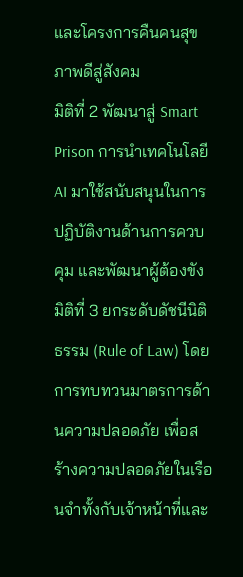และโครงการคืนคนสุขภาพดีสู่สังคม
มิติที่ 2 พัฒนาสู่ Smart Prison การนำเทคโนโลยี AI มาใช้สนับสนุนในการปฏิบัติงานด้านการควบคุม และพัฒนาผู้ต้องขัง
มิติที่ 3 ยกระดับดัชนีนิติธรรม (Rule of Law) โดยการทบทวนมาตรการด้านความปลอดภัย เพื่อสร้างความปลอดภัยในเรือนจำทั้งกับเจ้าหน้าที่และ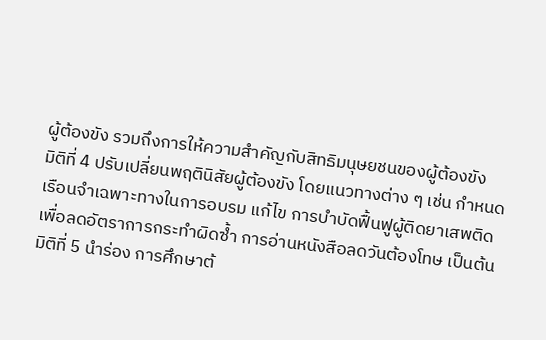ผู้ต้องขัง รวมถึงการให้ความสำคัญกับสิทธิมนุษยชนของผู้ต้องขัง
มิติที่ 4 ปรับเปลี่ยนพฤตินิสัยผู้ต้องขัง โดยแนวทางต่าง ๆ เช่น กำหนดเรือนจำเฉพาะทางในการอบรม แก้ไข การบำบัดฟื้นฟูผู้ติดยาเสพติด เพื่อลดอัตราการกระทำผิดซ้ำ การอ่านหนังสือลดวันต้องโทษ เป็นต้น
มิติที่ 5 นำร่อง การศึกษาต้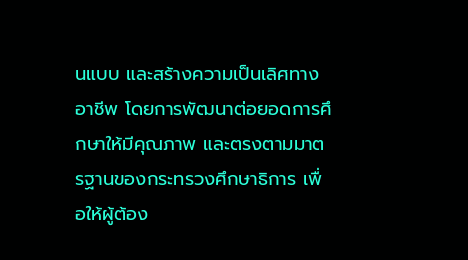นแบบ และสร้างความเป็นเลิศทางอาชีพ โดยการพัฒนาต่อยอดการศึกษาให้มีคุณภาพ และตรงตามมาตรฐานของกระทรวงศึกษาธิการ เพื่อให้ผู้ต้อง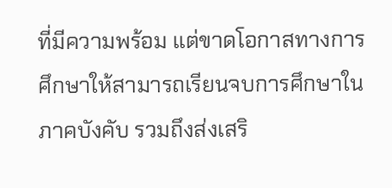ที่มีความพร้อม แต่ขาดโอกาสทางการศึกษาให้สามารถเรียนจบการศึกษาในภาคบังคับ รวมถึงส่งเสริ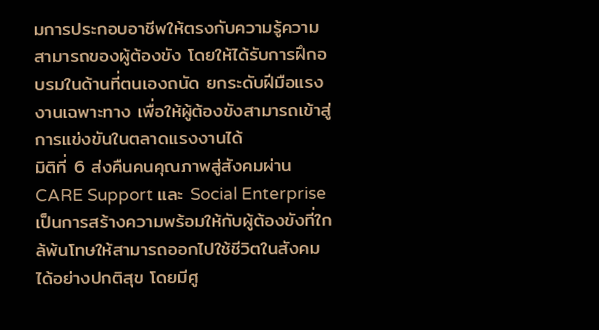มการประกอบอาชีพให้ตรงกับความรู้ความสามารถของผู้ต้องขัง โดยให้ได้รับการฝึกอบรมในด้านที่ตนเองถนัด ยกระดับฝีมือแรงงานเฉพาะทาง เพื่อให้ผู้ต้องขังสามารถเข้าสู่การแข่งขันในตลาดแรงงานได้
มิติที่ 6 ส่งคืนคนคุณภาพสู่สังคมผ่าน CARE Support และ Social Enterprise เป็นการสร้างความพร้อมให้กับผู้ต้องขังที่ใกล้พ้นโทษให้สามารถออกไปใช้ชีวิตในสังคมได้อย่างปกติสุข โดยมีศู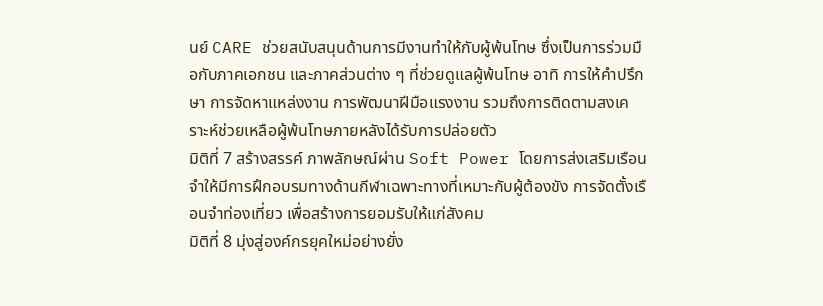นย์ CARE ช่วยสนับสนุนด้านการมีงานทำให้กับผู้พ้นโทษ ซึ่งเป็นการร่วมมือกับภาคเอกชน และภาคส่วนต่าง ๆ ที่ช่วยดูแลผู้พ้นโทษ อาทิ การให้คำปรึกษา การจัดหาแหล่งงาน การพัฒนาฝีมือแรงงาน รวมถึงการติดตามสงเคราะห์ช่วยเหลือผู้พ้นโทษภายหลังได้รับการปล่อยตัว
มิติที่ 7 สร้างสรรค์ ภาพลักษณ์ผ่าน Soft Power โดยการส่งเสริมเรือนจำให้มีการฝึกอบรมทางด้านกีฬาเฉพาะทางที่เหมาะกับผู้ต้องขัง การจัดตั้งเรือนจำท่องเที่ยว เพื่อสร้างการยอมรับให้แก่สังคม
มิติที่ 8 มุ่งสู่องค์กรยุคใหม่อย่างยั่ง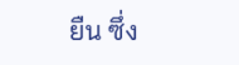ยืน ซึ่ง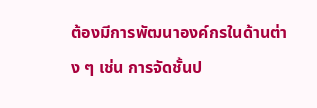ต้องมีการพัฒนาองค์กรในด้านต่าง ๆ เช่น การจัดชั้นป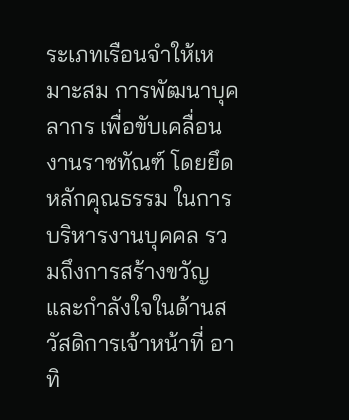ระเภทเรือนจำให้เหมาะสม การพัฒนาบุคลากร เพื่อขับเคลื่อนงานราชทัณฑ์ โดยยึดหลักคุณธรรม ในการบริหารงานบุคคล รวมถึงการสร้างขวัญและกำลังใจในด้านสวัสดิการเจ้าหน้าที่ อาทิ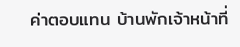ค่าตอบแทน บ้านพักเจ้าหน้าที่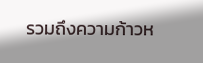รวมถึงความก้าวห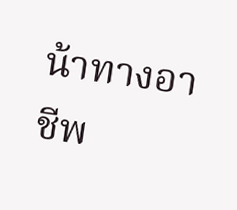น้าทางอาชีพ